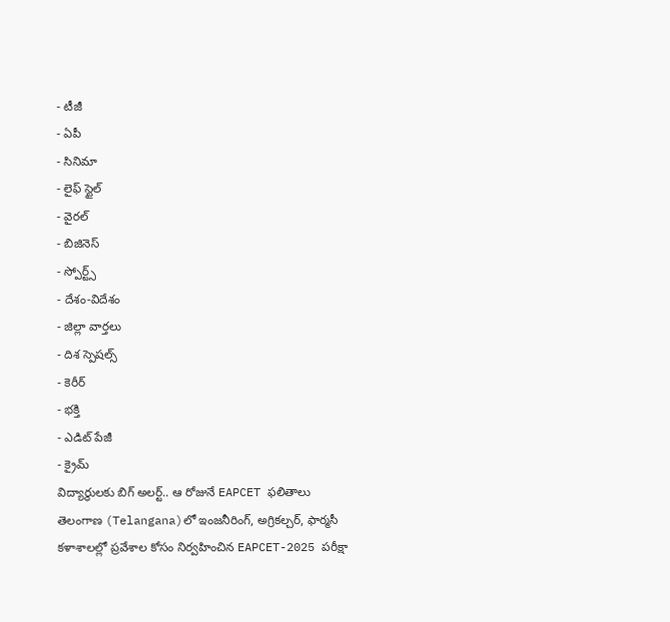- టీజీ
- ఏపీ
- సినిమా
- లైఫ్ స్టైల్
- వైరల్
- బిజినెస్
- స్పోర్ట్స్
- దేశం-విదేశం
- జిల్లా వార్తలు
- దిశ స్పెషల్స్
- కెరీర్
- భక్తి
- ఎడిట్ పేజీ
- క్రైమ్
విద్యార్థులకు బిగ్ అలర్ట్.. ఆ రోజునే EAPCET ఫలితాలు
తెలంగాణ (Telangana)లో ఇంజనీరింగ్, అగ్రికల్చర్, ఫార్మసీ కళాశాలల్లో ప్రవేశాల కోసం నిర్వహించిన EAPCET-2025 పరీక్షా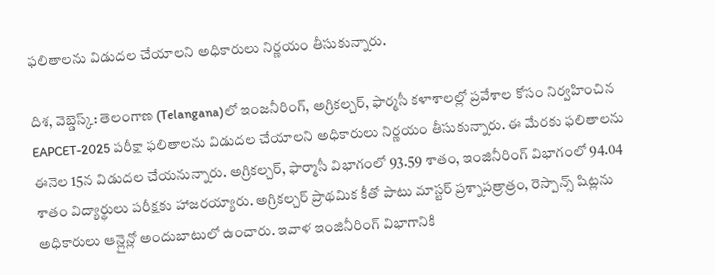ఫలితాలను విడుదల చేయాలని అధికారులు నిర్ణయం తీసుకున్నారు.

దిశ, వెబ్డెస్క్: తెలంగాణ (Telangana)లో ఇంజనీరింగ్, అగ్రికల్చర్, ఫార్మసీ కళాశాలల్లో ప్రవేశాల కోసం నిర్వహించిన EAPCET-2025 పరీక్షా ఫలితాలను విడుదల చేయాలని అధికారులు నిర్ణయం తీసుకున్నారు. ఈ మేరకు ఫలితాలను ఈనెల 15న విడుదల చేయనున్నారు. అగ్రికల్చర్, ఫార్మాసీ విభాగంలో 93.59 శాతం, ఇంజినీరింగ్ విభాగంలో 94.04 శాతం విద్యార్థులు పరీక్షకు హాజరయ్యారు. అగ్రికల్చర్ ప్రాథమిక కీతో పాటు మాస్టర్ ప్రశ్నాపత్రాత్రం, రెస్పాన్స్ షిట్లను అధికారులు ఆన్లైన్లో అందుబాటులో ఉంచారు. ఇవాళ ఇంజినీరింగ్ విభాగానికి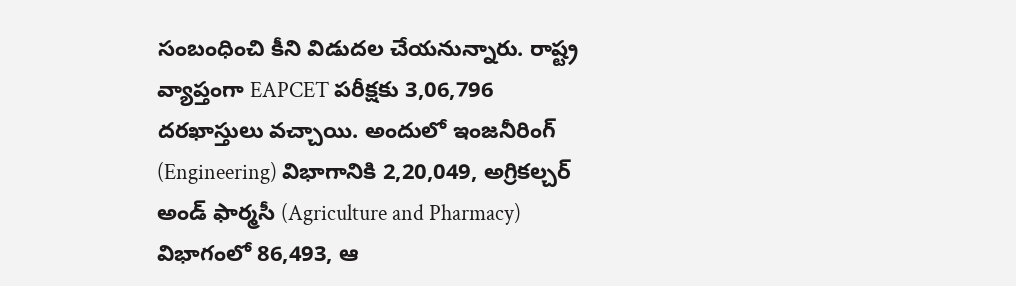సంబంధించి కీని విడుదల చేయనున్నారు. రాష్ట్ర వ్యాప్తంగా EAPCET పరీక్షకు 3,06,796 దరఖాస్తులు వచ్చాయి. అందులో ఇంజనీరింగ్ (Engineering) విభాగానికి 2,20,049, అగ్రికల్చర్ అండ్ ఫార్మసీ (Agriculture and Pharmacy) విభాగంలో 86,493, ఆ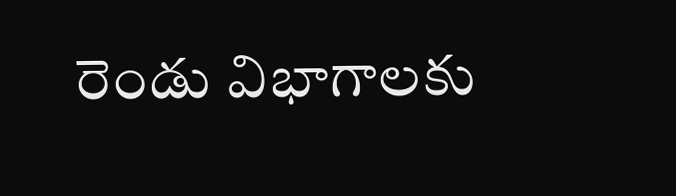రెండు విభాగాలకు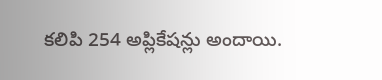కలిపి 254 అప్లికేషన్లు అందాయి.